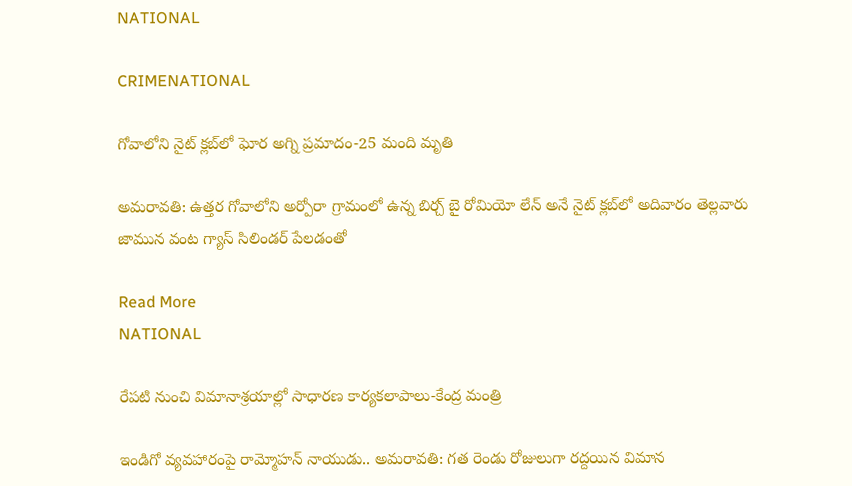NATIONAL

CRIMENATIONAL

గోవాలోని నైట్‌ క్లబ్‌లో ఘోర అగ్ని ప్రమాదం-25 మంది మృతి

అమరావతి: ఉత్తర గోవాలోని అర్పోరా గ్రామంలో ఉన్న బిర్చ్‌ బై రోమియో లేన్ అనే నైట్‌ క్లబ్‌లో అదివారం తెల్లవారు జామున వంట గ్యాస్ సిలిండర్‌ పేలడంతో

Read More
NATIONAL

రేపటి నుంచి విమానాశ్రయాల్లో సాధారణ కార్యకలాపాలు-కేంద్ర మంత్రి

ఇండిగో వ్యవహారంపై రామ్మోహన్ నాయుడు.. అమరావతి: గత రెండు రోజులుగా రద్దయిన విమాన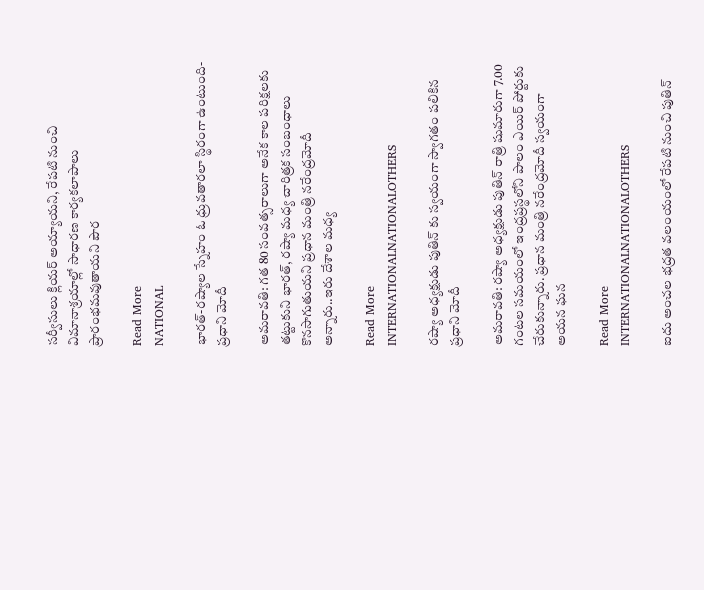సర్వీసులు క్లియర్ అయ్యాయని, రేపటి నుంచి విమానాశ్రయాల్లో సాధారణ కార్యకలాపాలు ప్రారంభమవుతాయని పౌర

Read More
NATIONAL

భారత్-రష్యాల స్నేహం ఓ ధ్రువతారలా స్థిరంగా ఉంటుంది-ప్రధాని మోదీ

అమరావతి: గత 80 సంవత్సరాలుగా అనేక కాల పరిక్షలకు తట్టుకుని భారత్‌, రష్యా మధ్య చారిత్రక సంబంధాలు కొనసాగుతుయని ప్రధాన మంత్రి నరేంద్రమోదీ అన్నారు..ఇరు దేశాల మధ్య

Read More
INTERNATIONALNATIONALOTHERS

రష్యా అధ్యక్షుడు పుతిన్ కు స్వయంగా స్వాగతం పలికిన ప్రధాని మోదీ

అమరావతి: రష్యా అధ్యక్షుడు పుతిన్ రాత్రి షుమారుగా 7.00 గంటల సమయంలో ఇంద్రప్రస్థలోని పాలం ఎయిర్ పోర్టుకు చేరుకున్నారు. ప్రధాన మంత్రి నరేంద్రమోదీ స్వయంగా అయన ఘన

Read More
INTERNATIONALNATIONALOTHERS

ఐదు అంచల భద్రత వలంయంలో రేపటి నుంచి పుతిన్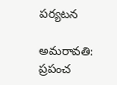పర్యటన

అమరావతి: ప్రపంచ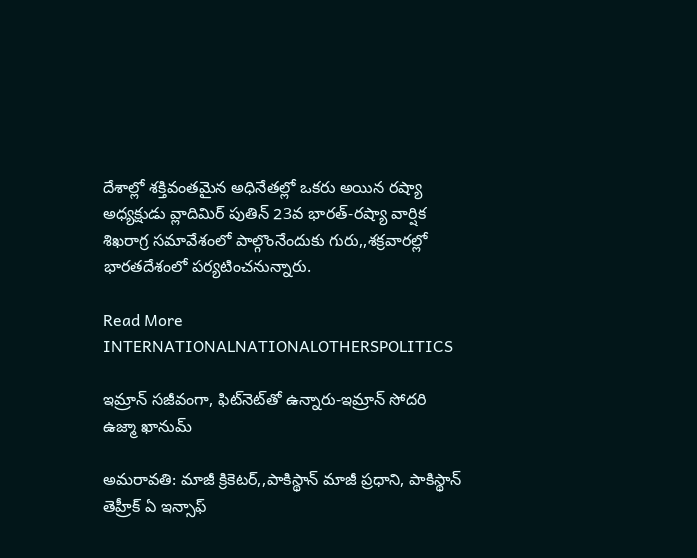దేశాల్లో శక్తివంతమైన అధినేతల్లో ఒకరు అయిన రష్యా అధ్యక్షుడు వ్లాదిమిర్ పుతిన్ 23వ భారత్-రష్యా వార్షిక శిఖరాగ్ర సమావేశంలో పాల్గొంనేందుకు గురు,,శక్రవారల్లో భారతదేశంలో పర్యటించనున్నారు.

Read More
INTERNATIONALNATIONALOTHERSPOLITICS

ఇమ్రాన్ సజీవంగా, ఫిట్‌నెట్‌తో ఉన్నారు-ఇమ్రాన్‌ సోదరి ఉజ్మా ఖానుమ్

అమరావతి: మాజీ క్రికెటర్,,పాకిస్థాన్ మాజీ ప్రధాని, పాకిస్థాన్ తెహ్రీక్ ఏ ఇన్సాఫ్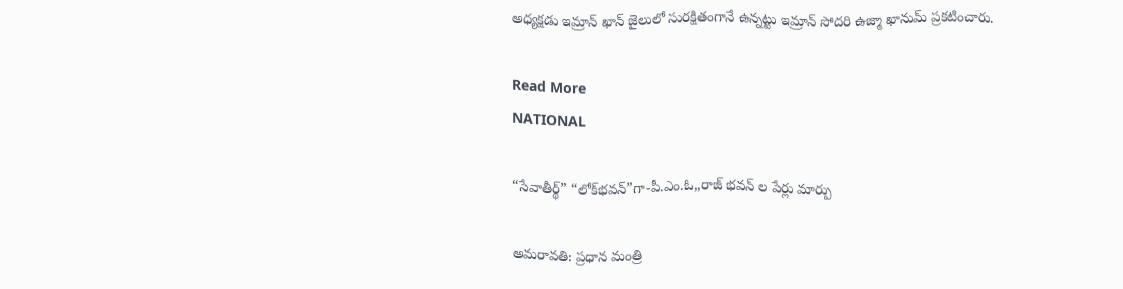అధ్యక్షడు ఇమ్రాన్ ఖాన్‌ జైలులో సురక్షితంగానే ఉన్నట్టు ఇమ్రాన్‌ సోదరి ఉజ్మా ఖానుమ్ ప్రకటించారు.

Read More
NATIONAL

“సేవాతీర్థ్‌” “లోక్‌భవన్‌”గా-పీ.ఎం.ఓ,,రాజ్ భవన్ ల పేర్లు మార్పు

అమరావతి: ప్రధాన మంత్రి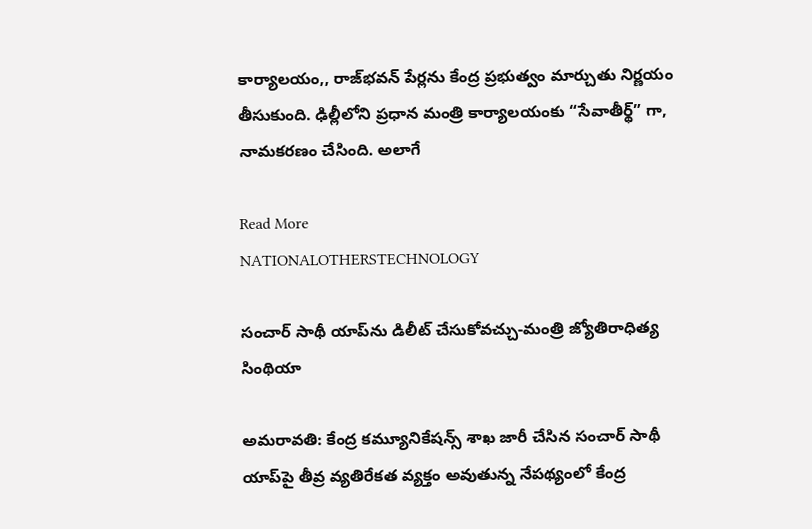కార్యాలయం,, రాజ్‌భవన్‌ పేర్లను కేంద్ర ప్రభుత్వం మార్చుతు నిర్ణయం తీసుకుంది. ఢిల్లీలోని ప్రధాన మంత్రి కార్యాలయంకు “సేవాతీర్థ్‌” గా, నామకరణం చేసింది. అలాగే

Read More
NATIONALOTHERSTECHNOLOGY

సంచార్ సాథీ యాప్‌ను డిలీట్ చేసుకోవ‌చ్చు-మంత్రి జ్యోతిరాధిత్య సింథియా

అమరావతి: కేంద్ర క‌మ్యూనికేష‌న్స్ శాఖ జారీ చేసిన సంచార్ సాథీ యాప్‌పై తీవ్ర వ్య‌తిరేక‌త వ్య‌క్తం అవుతున్న నేప‌థ్యంలో కేంద్ర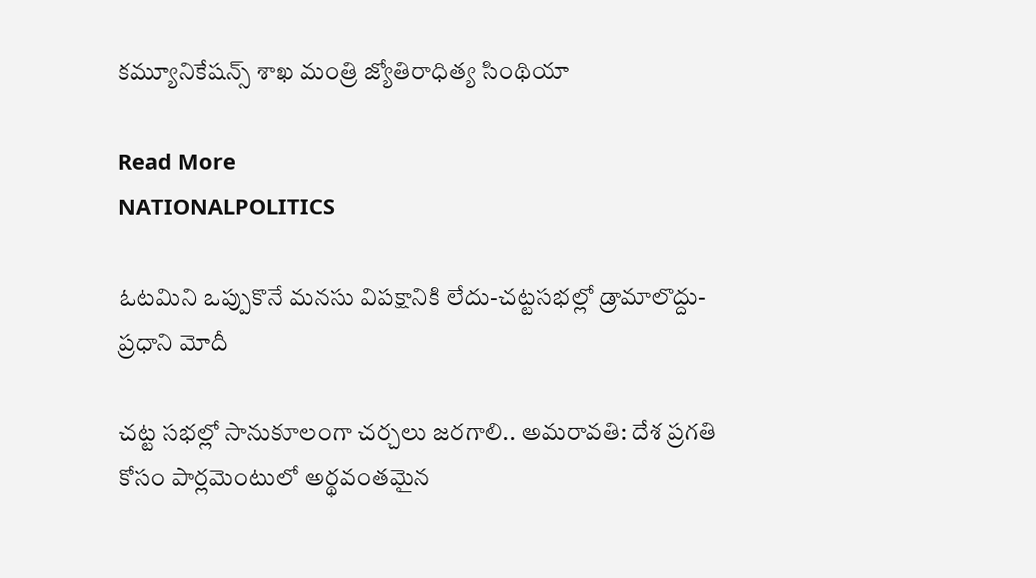క‌మ్యూనికేష‌న్స్ శాఖ మంత్రి జ్యోతిరాధిత్య సింథియా

Read More
NATIONALPOLITICS

ఓటమిని ఒప్పుకొనే మనసు విపక్షానికి లేదు-చట్టసభల్లో డ్రామాలొద్దు-ప్రధాని మోదీ

చట్ట సభల్లో సానుకూలంగా చర్చలు జరగాలి.. అమరావతి: దేశ ప్రగతి కోసం పార్లమెంటులో అర్థవంతమైన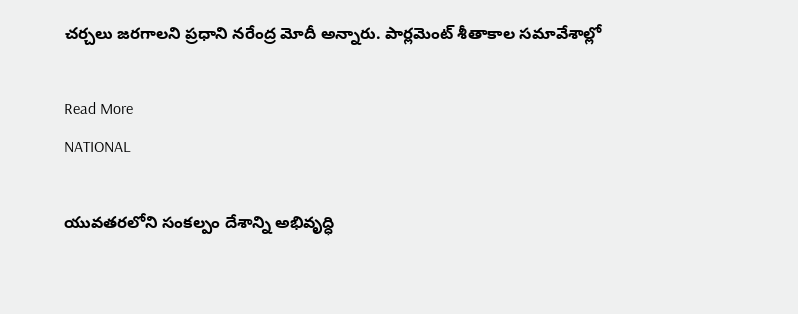చర్చలు జరగాలని ప్రధాని నరేంద్ర మోదీ అన్నారు. పార్లమెంట్ శీతాకాల సమావేశాల్లో

Read More
NATIONAL

యువతరలోని సంకల్పం దేశాన్ని అభివృద్ధి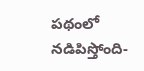పథంలో నడిపిస్తోంది-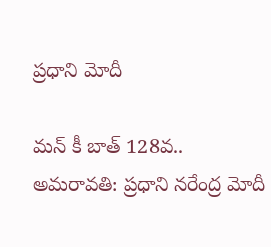ప్రధాని మోదీ

మన్‌ కీ బాత్‌ 128వ.. అమరావతి: ప్రధాని నరేంద్ర మోదీ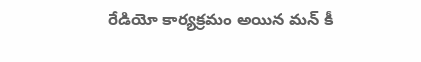రేడియో కార్యక్రమం అయిన మన్‌ కీ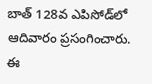బాత్‌ 128వ ఎపిసోడ్‌లో ఆదివారం ప్రసంగించారు. ఈ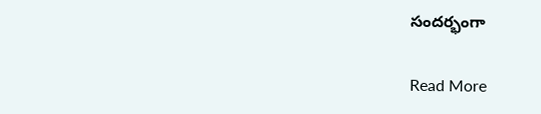సందర్భంగా

Read More